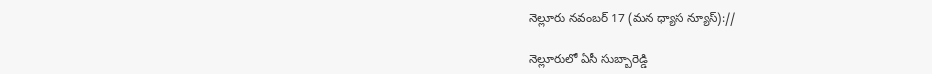నెల్లూరు నవంబర్ 17 (మన ధ్యాస న్యూస్)://

నెల్లూరులో ఏసీ సుబ్బారెడ్డి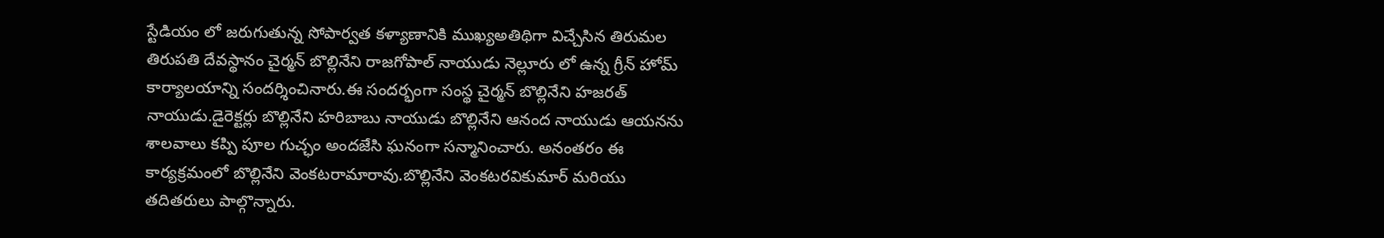స్టేడియం లో జరుగుతున్న సోపార్వత కళ్యాణానికి ముఖ్యఅతిథిగా విచ్చేసిన తిరుమల తిరుపతి దేవస్థానం చైర్మన్ బొల్లినేని రాజగోపాల్ నాయుడు నెల్లూరు లో ఉన్న గ్రీన్ హోమ్ కార్యాలయాన్ని సందర్శించినారు.ఈ సందర్భంగా సంస్థ చైర్మన్ బొల్లినేని హజరత్ నాయుడు.డైరెక్టర్లు బొల్లినేని హరిబాబు నాయుడు బొల్లినేని ఆనంద నాయుడు ఆయనను శాలవాలు కప్పి పూల గుచ్ఛం అందజేసి ఘనంగా సన్మానించారు. అనంతరం ఈ కార్యక్రమంలో బొల్లినేని వెంకటరామారావు.బొల్లినేని వెంకటరవికుమార్ మరియు తదితరులు పాల్గొన్నారు.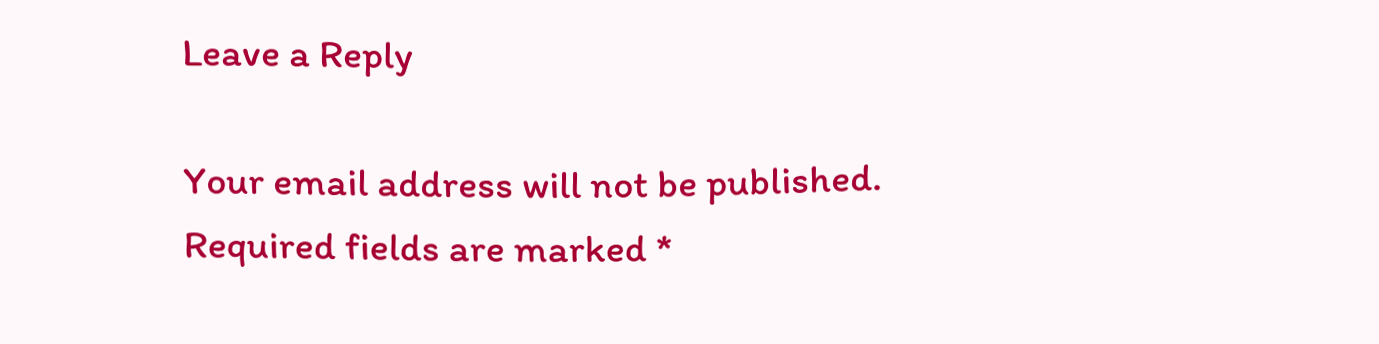Leave a Reply

Your email address will not be published. Required fields are marked *